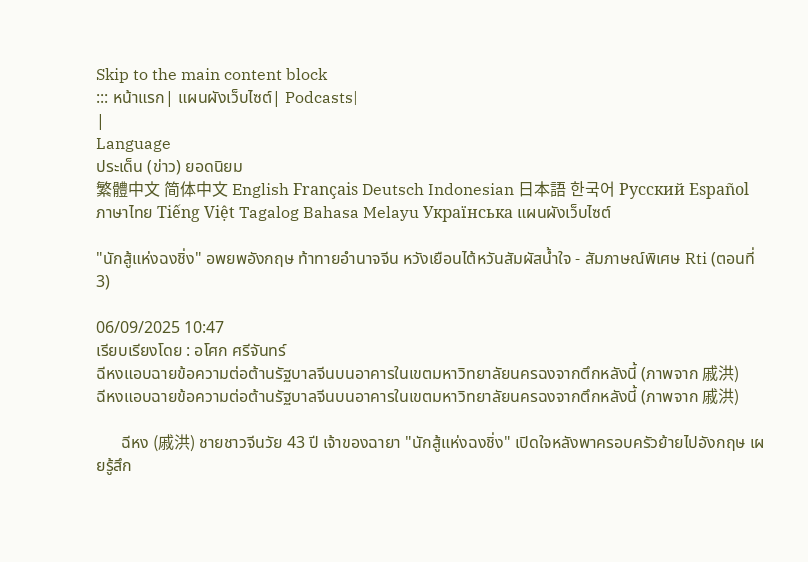Skip to the main content block
::: หน้าแรก| แผนผังเว็บไซต์| Podcasts|
|
Language
ประเด็น (ข่าว) ยอดนิยม
繁體中文 简体中文 English Français Deutsch Indonesian 日本語 한국어 Русский Español ภาษาไทย Tiếng Việt Tagalog Bahasa Melayu Українська แผนผังเว็บไซต์

"นักสู้แห่งฉงชิ่ง" อพยพอังกฤษ ท้าทายอำนาจจีน หวังเยือนไต้หวันสัมผัสน้ำใจ - สัมภาษณ์พิเศษ Rti (ตอนที่ 3)

06/09/2025 10:47
เรียบเรียงโดย : อโศก ศรีจันทร์
ฉีหงแอบฉายข้อความต่อต้านรัฐบาลจีนบนอาคารในเขตมหาวิทยาลัยนครฉงจากตึกหลังนี้ (ภาพจาก 戚洪)
ฉีหงแอบฉายข้อความต่อต้านรัฐบาลจีนบนอาคารในเขตมหาวิทยาลัยนครฉงจากตึกหลังนี้ (ภาพจาก 戚洪)

      ฉีหง (戚洪) ชายชาวจีนวัย 43 ปี เจ้าของฉายา "นักสู้แห่งฉงชิ่ง" เปิดใจหลังพาครอบครัวย้ายไปอังกฤษ เผยรู้สึก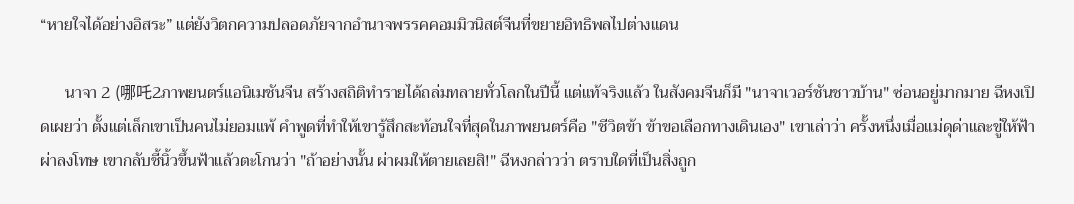“หายใจได้อย่างอิสระ” แต่ยังวิตกความปลอดภัยจากอำนาจพรรคคอมมิวนิสต์จีนที่ขยายอิทธิพลไปต่างแดน

      นาจา 2 (哪吒2ภาพยนตร์แอนิเมชันจีน สร้างสถิติทำรายได้ถล่มทลายทั่วโลกในปีนี้ แต่แท้จริงแล้ว ในสังคมจีนก็มี "นาจาเวอร์ชันชาวบ้าน" ซ่อนอยู่มากมาย ฉีหงเปิดเผยว่า ตั้งแต่เล็กเขาเป็นคนไม่ยอมแพ้ คำพูดที่ทำให้เขารู้สึกสะท้อนใจที่สุดในภาพยนตร์คือ "ชีวิตข้า ข้าขอเลือกทางเดินเอง" เขาเล่าว่า ครั้งหนึ่งเมื่อแม่ดุด่าและขู่ให้ฟ้าผ่าลงโทษ เขากลับชี้นิ้วขึ้นฟ้าแล้วตะโกนว่า "ถ้าอย่างนั้น ผ่าผมให้ตายเลยสิ!" ฉีหงกล่าวว่า ตราบใดที่เป็นสิ่งถูก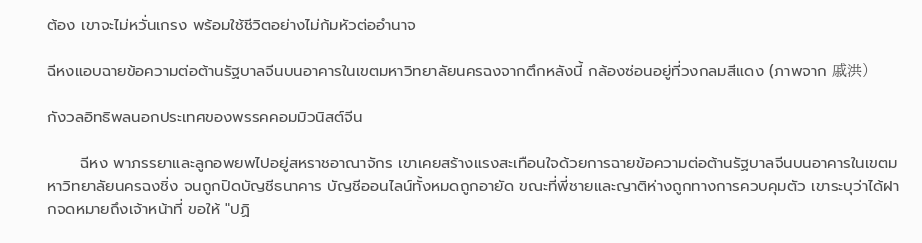ต้อง เขาจะไม่หวั่นเกรง พร้อมใช้ชีวิตอย่างไม่ก้มหัวต่ออำนาจ

ฉีหงแอบฉายข้อความต่อต้านรัฐบาลจีนบนอาคารในเขตมหาวิทยาลัยนครฉงจากตึกหลังนี้ กล้องซ่อนอยู่ที่วงกลมสีแดง (ภาพจาก 戚洪)

กังวลอิทธิพลนอกประเทศของพรรคคอมมิวนิสต์จีน

      ฉีหง พาภรรยาและลูกอพยพไปอยู่สหราชอาณาจักร เขาเคยสร้างแรงสะเทือนใจด้วยการฉายข้อความต่อต้านรัฐบาลจีนบนอาคารในเขตมหาวิทยาลัยนครฉงชิ่ง จนถูกปิดบัญชีธนาคาร บัญชีออนไลน์ทั้งหมดถูกอายัด ขณะที่พี่ชายและญาติห่างถูกทางการควบคุมตัว เขาระบุว่าได้ฝากจดหมายถึงเจ้าหน้าที่ ขอให้ "ปฏิ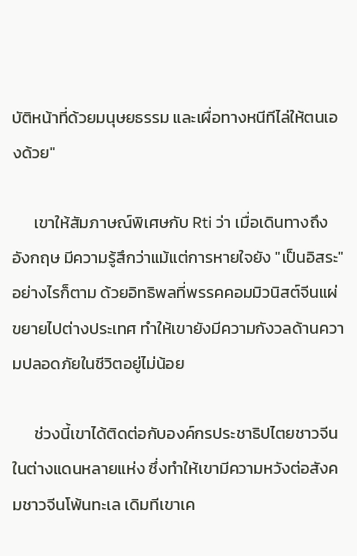บัติหน้าที่ด้วยมนุษยธรรม และเผื่อทางหนีทีไล่ให้ตนเองด้วย"

      เขาให้สัมภาษณ์พิเศษกับ Rti ว่า เมื่อเดินทางถึงอังกฤษ มีความรู้สึกว่าแม้แต่การหายใจยัง "เป็นอิสระ" อย่างไรก็ตาม ด้วยอิทธิพลที่พรรคคอมมิวนิสต์จีนแผ่ขยายไปต่างประเทศ ทำให้เขายังมีความกังวลด้านความปลอดภัยในชีวิตอยู่ไม่น้อย

      ช่วงนี้เขาได้ติดต่อกับองค์กรประชาธิปไตยชาวจีนในต่างแดนหลายแห่ง ซึ่งทำให้เขามีความหวังต่อสังคมชาวจีนโพ้นทะเล เดิมทีเขาเค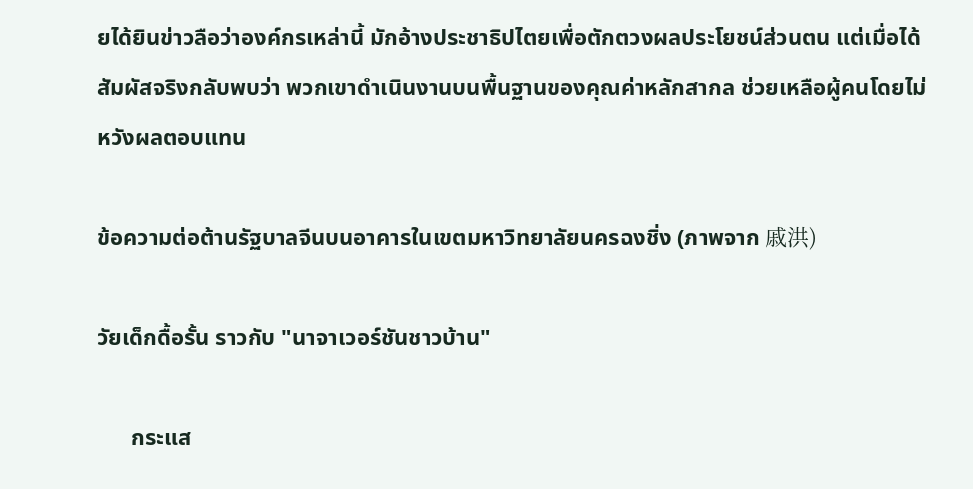ยได้ยินข่าวลือว่าองค์กรเหล่านี้ มักอ้างประชาธิปไตยเพื่อตักตวงผลประโยชน์ส่วนตน แต่เมื่อได้สัมผัสจริงกลับพบว่า พวกเขาดำเนินงานบนพื้นฐานของคุณค่าหลักสากล ช่วยเหลือผู้คนโดยไม่หวังผลตอบแทน

ข้อความต่อต้านรัฐบาลจีนบนอาคารในเขตมหาวิทยาลัยนครฉงชิ่ง (ภาพจาก 戚洪)

วัยเด็กดื้อรั้น ราวกับ "นาจาเวอร์ชันชาวบ้าน"

      กระแส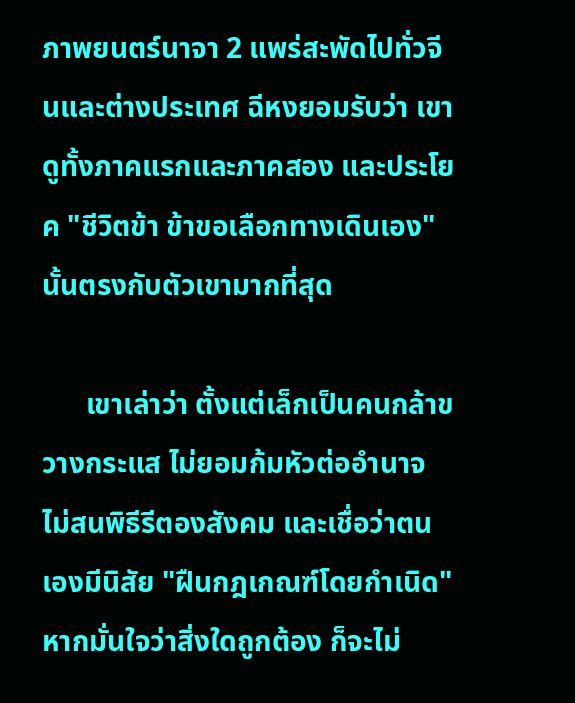ภาพยนตร์นาจา 2 แพร่สะพัดไปทั่วจีนและต่างประเทศ ฉีหงยอมรับว่า เขาดูทั้งภาคแรกและภาคสอง และประโยค "ชีวิตข้า ข้าขอเลือกทางเดินเอง" นั้นตรงกับตัวเขามากที่สุด

      เขาเล่าว่า ตั้งแต่เล็กเป็นคนกล้าขวางกระแส ไม่ยอมก้มหัวต่ออำนาจ ไม่สนพิธีรีตองสังคม และเชื่อว่าตนเองมีนิสัย "ฝืนกฎเกณฑ์โดยกำเนิด" หากมั่นใจว่าสิ่งใดถูกต้อง ก็จะไม่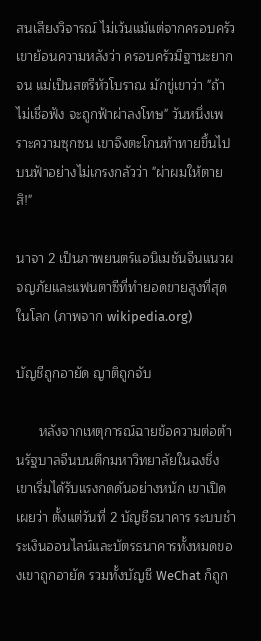สนเสียงวิจารณ์ ไม่เว้นแม้แต่จากครอบครัว เขาย้อนความหลังว่า ครอบครัวมีฐานะยากจน แม่เป็นสตรีหัวโบราณ มักขู่เขาว่า "ถ้าไม่เชื่อฟัง จะถูกฟ้าผ่าลงโทษ" วันหนึ่งเพราะความซุกซน เขาจึงตะโกนท้าทายขึ้นไปบนฟ้าอย่างไม่เกรงกลัวว่า "ผ่าผมให้ตายสิ!"

นาจา 2 เป็นภาพยนตร์แอนิเมชันจีนแนวผจญภัยและแฟนตาซีที่ทำยอดขายสูงที่สุดในโลก (ภาพจาก wikipedia.org)

บัญชีถูกอายัด ญาติถูกจับ

      หลังจากเหตุการณ์ฉายข้อความต่อต้านรัฐบาลจีนบนตึกมหาวิทยาลัยในฉงชิ่ง เขาเริ่มได้รับแรงกดดันอย่างหนัก เขาเปิดเผยว่า ตั้งแต่วันที่ 2 บัญชีธนาคาร ระบบชำระเงินออนไลน์และบัตรธนาคารทั้งหมดของเขาถูกอายัด รวมทั้งบัญชี WeChat ก็ถูก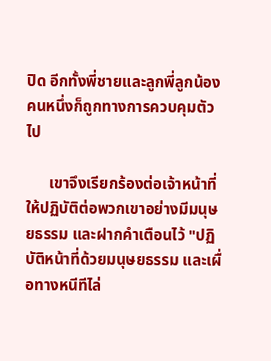ปิด อีกทั้งพี่ชายและลูกพี่ลูกน้องคนหนึ่งก็ถูกทางการควบคุมตัวไป

      เขาจึงเรียกร้องต่อเจ้าหน้าที่ให้ปฏิบัติต่อพวกเขาอย่างมีมนุษยธรรม และฝากคำเตือนไว้ "ปฏิบัติหน้าที่ด้วยมนุษยธรรม และเผื่อทางหนีทีไล่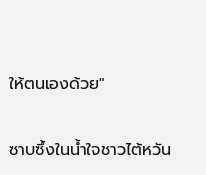ให้ตนเองด้วย"

ซาบซึ้งในน้ำใจชาวไต้หวัน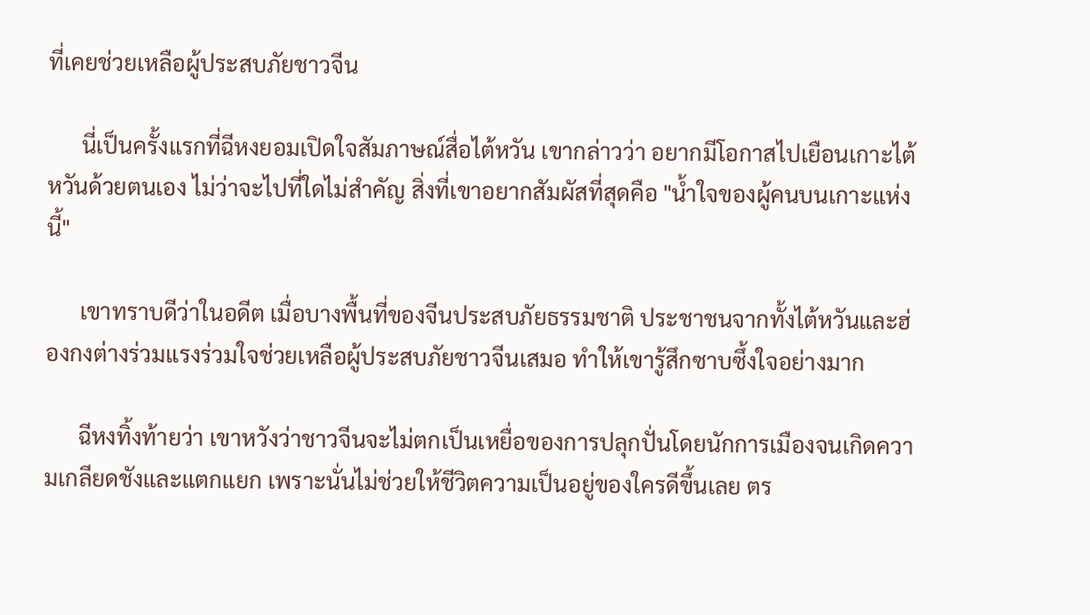ที่เคยช่วยเหลือผู้ประสบภัยชาวจีน

      นี่เป็นครั้งแรกที่ฉีหงยอมเปิดใจสัมภาษณ์สื่อไต้หวัน เขากล่าวว่า อยากมีโอกาสไปเยือนเกาะไต้หวันด้วยตนเอง ไม่ว่าจะไปที่ใดไม่สำคัญ สิ่งที่เขาอยากสัมผัสที่สุดคือ "น้ำใจของผู้คนบนเกาะแห่งนี้"

      เขาทราบดีว่าในอดีต เมื่อบางพื้นที่ของจีนประสบภัยธรรมชาติ ประชาชนจากทั้งไต้หวันและฮ่องกงต่างร่วมแรงร่วมใจช่วยเหลือผู้ประสบภัยชาวจีนเสมอ ทำให้เขารู้สึกซาบซึ้งใจอย่างมาก

      ฉีหงทิ้งท้ายว่า เขาหวังว่าชาวจีนจะไม่ตกเป็นเหยื่อของการปลุกปั่นโดยนักการเมืองจนเกิดความเกลียดชังและแตกแยก เพราะนั่นไม่ช่วยให้ชีวิตความเป็นอยู่ของใครดีขึ้นเลย ตร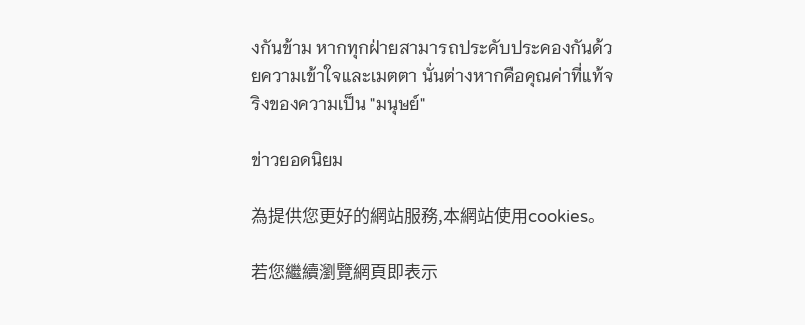งกันข้าม หากทุกฝ่ายสามารถประคับประคองกันด้วยความเข้าใจและเมตตา นั่นต่างหากคือคุณค่าที่แท้จริงของความเป็น "มนุษย์"

ข่าวยอดนิยม

為提供您更好的網站服務,本網站使用cookies。

若您繼續瀏覽網頁即表示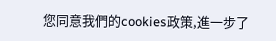您同意我們的cookies政策,進一步了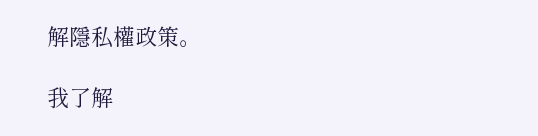解隱私權政策。

我了解